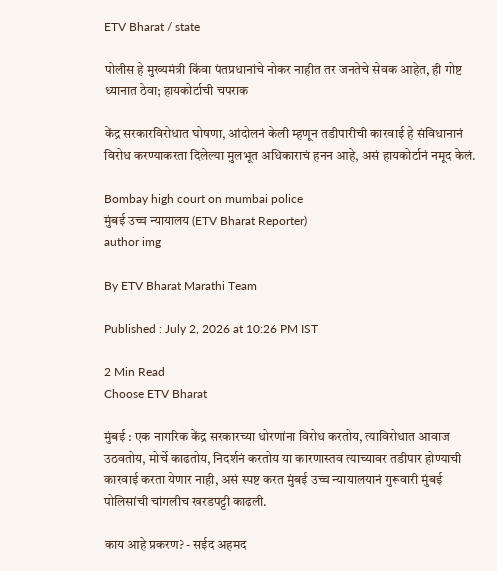ETV Bharat / state

पोलीस हे मुख्यमंत्री किंवा पंतप्रधानांचे नोकर नाहीत तर जनतेचे सेवक आहेत, ही गोष्ट ध्यानात ठेवा; हायकोर्टाची चपराक

केंद्र सरकारविरोधात घोषणा, आंदोलनं केली म्हणून तडीपारीची कारवाई हे संविधानानं विरोध करण्याकरता दिलेल्या मुलभूत अधिकाराचं हनन आहे, असं हायकोर्टानं नमूद केलं.

Bombay high court on mumbai police
मुंबई उच्च न्यायालय (ETV Bharat Reporter)
author img

By ETV Bharat Marathi Team

Published : July 2, 2026 at 10:26 PM IST

2 Min Read
Choose ETV Bharat

मुंबई : एक नागरिक केंद्र सरकारच्या धोरणांना विरोध करतोय, त्याविरोधात आवाज उठवतोय, मोर्चे काढतोय, निदर्शनं करतोय या कारणास्तव त्याच्यावर तडीपार होण्याची कारवाई करता येणार नाही, असं स्पष्ट करत मुंबई उच्च न्यायालयानं गुरूवारी मुंबई पोलिसांची चांगलीच खरडपट्टी काढली.

काय आहे प्रकरण? - सईद अहमद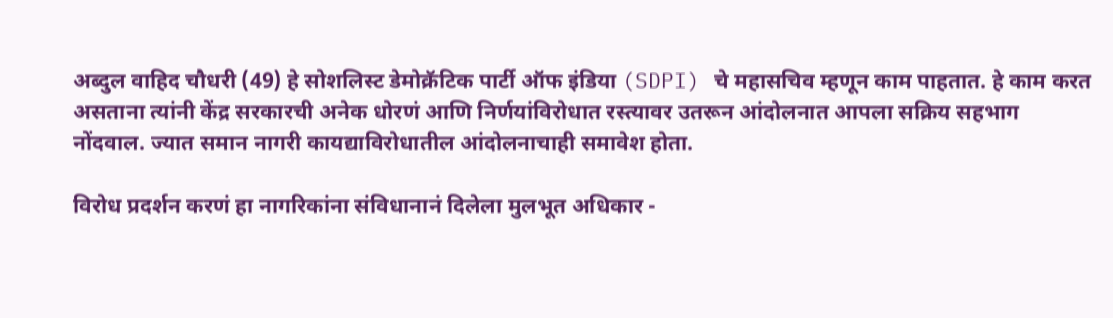अब्दुल वाहिद चौधरी (49) हे सोशलिस्ट डेमोक्रॅटिक पार्टी ऑफ इंडिया (SDPI) चे महासचिव म्हणून काम पाहतात. हे काम करत असताना त्यांनी केंद्र सरकारची अनेक धोरणं आणि निर्णयांविरोधात रस्त्यावर उतरून आंदोलनात आपला सक्रिय सहभाग नोंदवाल. ज्यात समान नागरी कायद्याविरोधातील आंदोलनाचाही समावेश होता.

विरोध प्रदर्शन करणं हा नागरिकांना संविधानानं दिलेला मुलभूत अधिकार -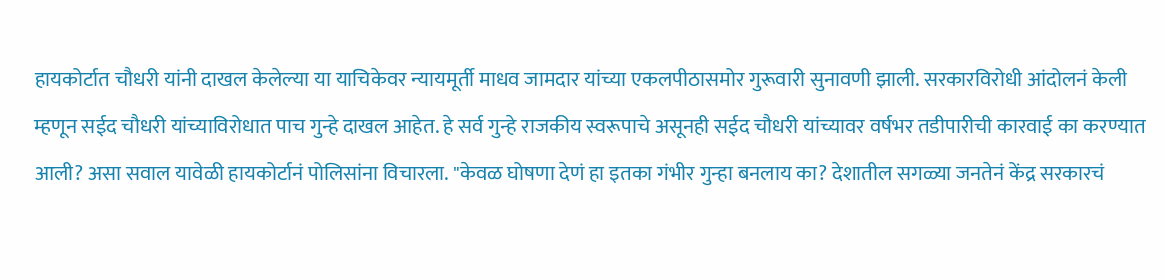हायकोर्टात चौधरी यांनी दाखल केलेल्या या याचिकेवर न्यायमूर्ती माधव जामदार यांच्या एकलपीठासमोर गुरूवारी सुनावणी झाली. सरकारविरोधी आंदोलनं केली म्हणून सईद चौधरी यांच्याविरोधात पाच गुन्हे दाखल आहेत. हे सर्व गुन्हे राजकीय स्वरूपाचे असूनही सईद चौधरी यांच्यावर वर्षभर तडीपारीची कारवाई का करण्यात आली? असा सवाल यावेळी हायकोर्टानं पोलिसांना विचारला. "केवळ घोषणा देणं हा इतका गंभीर गुन्हा बनलाय का? देशातील सगळ्या जनतेनं केंद्र सरकारचं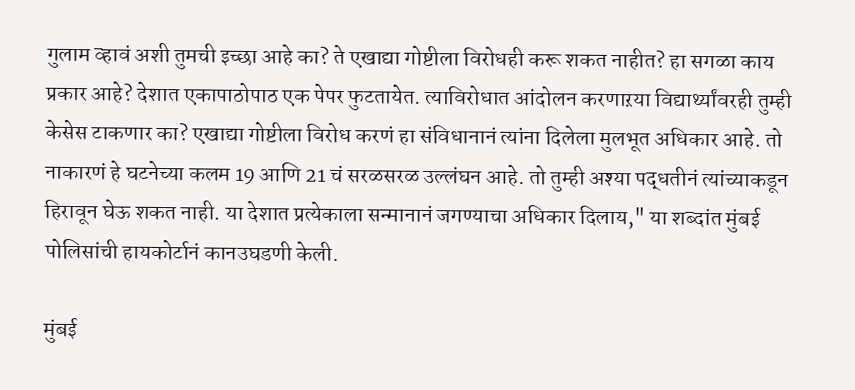गुलाम व्हावं अशी तुमची इच्छा आहे का? ते एखाद्या गोष्टीला विरोधही करू शकत नाहीत? हा सगळा काय प्रकार आहे? देशात एकापाठोपाठ एक पेपर फुटतायेत. त्याविरोधात आंदोलन करणाऱया विद्यार्थ्यांवरही तुम्ही केसेस टाकणार का? एखाद्या गोष्टीला विरोध करणं हा संविधानानं त्यांना दिलेला मुलभूत अधिकार आहे. तो नाकारणं हे घटनेच्या कलम 19 आणि 21 चं सरळसरळ उल्लंघन आहे. तो तुम्ही अश्या पद्धतीनं त्यांच्याकडून हिरावून घेऊ शकत नाही. या देशात प्रत्येकाला सन्मानानं जगण्याचा अधिकार दिलाय," या शब्दांत मुंबई पोलिसांची हायकोर्टानं कानउघडणी केली.

मुंबई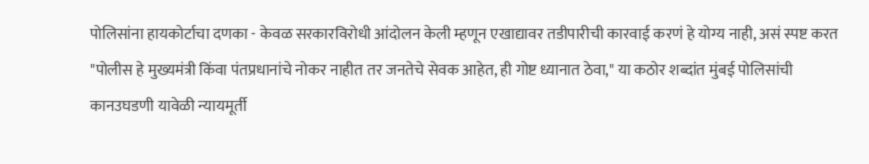पोलिसांना हायकोर्टाचा दणका - केवळ सरकारविरोधी आंदोलन केली म्हणून एखाद्यावर तडीपारीची कारवाई करणं हे योग्य नाही, असं स्पष्ट करत "पोलीस हे मुख्यमंत्री किंवा पंतप्रधानांचे नोकर नाहीत तर जनतेचे सेवक आहेत, ही गोष्ट ध्यानात ठेवा," या कठोर शब्दांत मुंबई पोलिसांची कानउघडणी यावेळी न्यायमूर्ती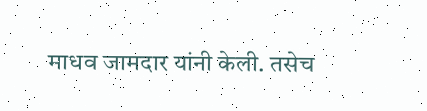माधव जामदार यांनी केली. तसेच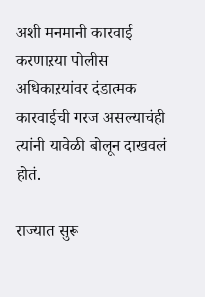अशी मनमानी कारवाई करणाऱया पोलीस अधिकाऱयांवर दंडात्मक कारवाईची गरज असल्याचंही त्यांनी यावेळी बोलून दाखवलं होतं.

राज्यात सुरू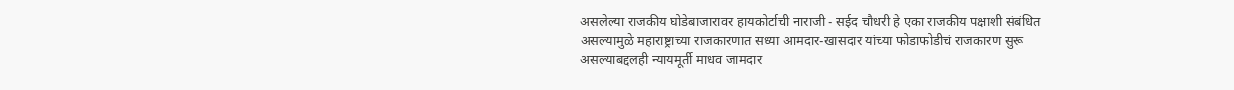असलेल्या राजकीय घोडेबाजारावर हायकोर्टाची नाराजी - सईद चौधरी हे एका राजकीय पक्षाशी संबंधित असल्यामुळे महाराष्ट्राच्या राजकारणात सध्या आमदार-खासदार यांच्या फोडाफोडीचं राजकारण सुरू असल्याबद्दलही न्यायमूर्ती माधव जामदार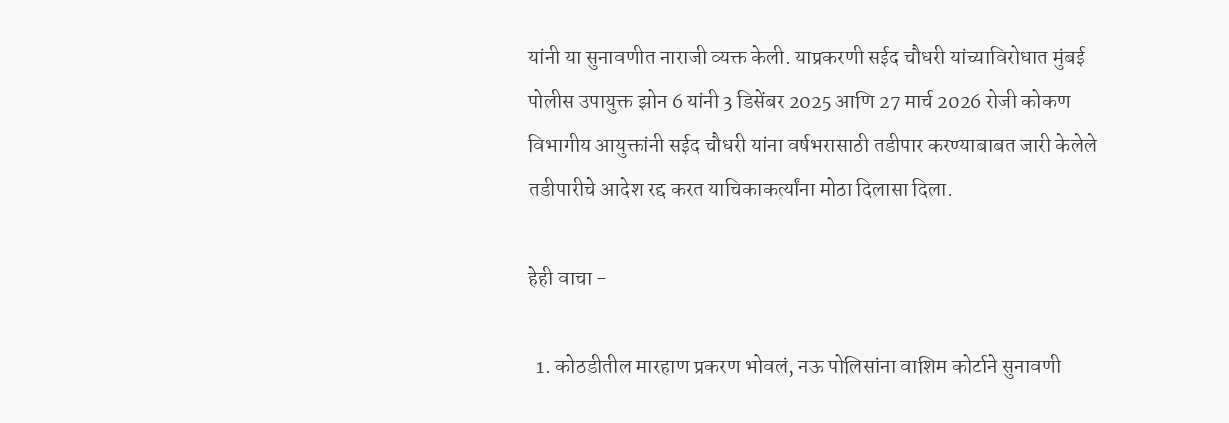यांनी या सुनावणीत नाराजी व्यक्त केली. याप्रकरणी सईद चौधरी यांच्याविरोधात मुंबई पोलीस उपायुक्त झोन 6 यांनी 3 डिसेंबर 2025 आणि 27 मार्च 2026 रोजी कोकण विभागीय आयुक्तांनी सईद चौधरी यांना वर्षभरासाठी तडीपार करण्याबाबत जारी केलेले तडीपारीचे आदेश रद्द करत याचिकाकर्त्यांना मोठा दिलासा दिला.

हेही वाचा -

  1. कोठडीतील मारहाण प्रकरण भोवलं, नऊ पोलिसांना वाशिम कोर्टाने सुनावणी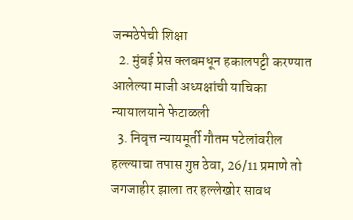जन्मठेपेची शिक्षा
  2. मुंबई प्रेस क्लबमधून हकालपट्टी करण्यात आलेल्या माजी अध्यक्षांची याचिका न्यायालयाने फेटाळली
  3. निवृत्त न्यायमूर्ती गौतम पटेलांवरील हल्ल्याचा तपास गुप्त ठेवा, 26/11 प्रमाणे तो जगजाहीर झाला तर हल्लेखोर सावध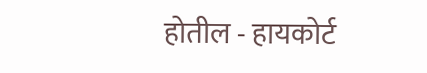होतील - हायकोर्ट